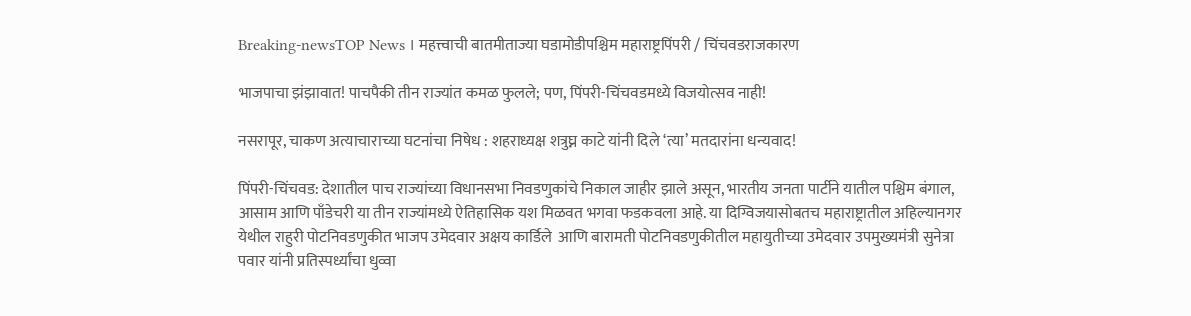Breaking-newsTOP News । महत्त्वाची बातमीताज्या घडामोडीपश्चिम महाराष्ट्रपिंपरी / चिंचवडराजकारण

भाजपाचा झंझावात! पाचपैकी तीन राज्यांत कमळ फुलले; पण, पिंपरी-चिंचवडमध्ये विजयोत्सव नाही!

नसरापूर, चाकण अत्याचाराच्या घटनांचा निषेध : शहराध्यक्ष शत्रुघ्न काटे यांनी दिले ‘त्या’ मतदारांना धन्यवाद!

पिंपरी-चिंचवड: देशातील पाच राज्यांच्या विधानसभा निवडणुकांचे निकाल जाहीर झाले असून, भारतीय जनता पार्टीने यातील पश्चिम बंगाल, आसाम आणि पाँडेचरी या तीन राज्यांमध्ये ऐतिहासिक यश मिळवत भगवा फडकवला आहे. या दिग्विजयासोबतच महाराष्ट्रातील अहिल्यानगर येथील राहुरी पोटनिवडणुकीत भाजप उमेदवार अक्षय कार्डिले  आणि बारामती पोटनिवडणुकीतील महायुतीच्या उमेदवार उपमुख्यमंत्री सुनेत्रा पवार यांनी प्रतिस्पर्ध्यांचा धुव्वा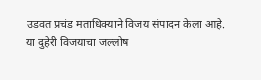उडवत प्रचंड मताधिक्याने विजय संपादन केला आहे. या दुहेरी विजयाचा जल्लोष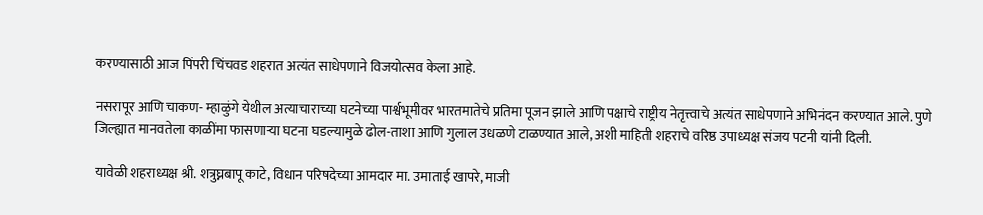करण्यासाठी आज पिंपरी चिंचवड शहरात अत्यंत साधेपणाने विजयोत्सव केला आहे.

नसरापूर आणि चाकण- म्हाळुंगे येथील अत्याचाराच्या घटनेच्या पार्श्वभूमीवर भारतमातेचे प्रतिमा पूजन झाले आणि पक्षाचे राष्ट्रीय नेतृत्त्वाचे अत्यंत साधेपणाने अभिनंदन करण्यात आले. पुणे जिल्ह्यात मानवतेला काळींमा फासणाऱ्या घटना घडल्यामुळे ढोल-ताशा आणि गुलाल उधळणे टाळण्यात आले, अशी माहिती शहराचे वरिष्ठ उपाध्यक्ष संजय पटनी यांनी दिली.

यावेळी शहराध्यक्ष श्री. शत्रुघ्नबापू काटे, विधान परिषदेच्या आमदार मा. उमाताई खापरे, माजी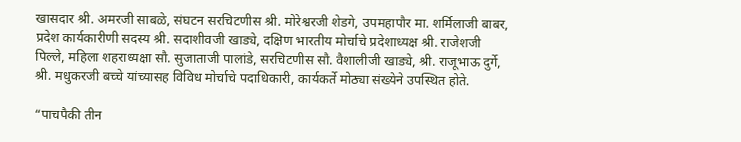खासदार श्री. अमरजी साबळे, संघटन सरचिटणीस श्री. मोरेश्वरजी शेडगे, उपमहापौर मा. शर्मिलाजी बाबर, प्रदेश कार्यकारीणी सदस्य श्री. सदाशीवजी खाड्ये, दक्षिण भारतीय मोर्चाचे प्रदेशाध्यक्ष श्री. राजेशजी पिल्ले, महिला शहराध्यक्षा सौ. सुजाताजी पालांडे, सरचिटणीस सौ. वैशालीजी खाड्ये, श्री. राजूभाऊ दुर्गे, श्री. मधुकरजी बच्चे यांच्यासह विविध मोर्चाचे पदाधिकारी, कार्यकर्ते मोठ्या संख्येने उपस्थित होते.

“पाचपैकी तीन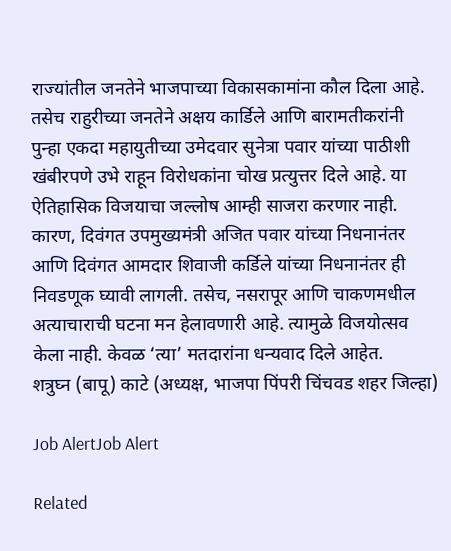राज्यांतील जनतेने भाजपाच्या विकासकामांना कौल दिला आहे. तसेच राहुरीच्या जनतेने अक्षय कार्डिले आणि बारामतीकरांनी पुन्हा एकदा महायुतीच्या उमेदवार सुनेत्रा पवार यांच्या पाठीशी खंबीरपणे उभे राहून विरोधकांना चोख प्रत्युत्तर दिले आहे. या ऐतिहासिक विजयाचा जल्लोष आम्ही साजरा करणार नाही. कारण, दिवंगत उपमुख्यमंत्री अजित पवार यांच्या निधनानंतर आणि दिवंगत आमदार शिवाजी कर्डिले यांच्या निधनानंतर ही निवडणूक घ्यावी लागली. तसेच, नसरापूर आणि चाकणमधील अत्याचाराची घटना मन हेलावणारी आहे. त्यामुळे विजयोत्सव केला नाही. केवळ ‘त्या’ मतदारांना धन्यवाद दिले आहेत.
शत्रुघ्न (बापू) काटे (अध्यक्ष, भाजपा पिंपरी चिंचवड शहर जिल्हा)

Job AlertJob Alert

Related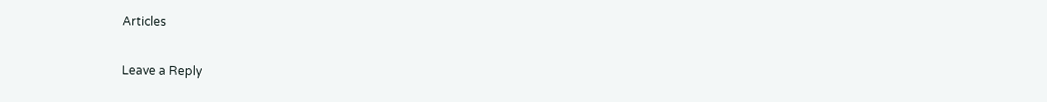Articles

Leave a Reply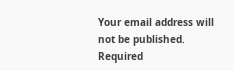Your email address will not be published. Required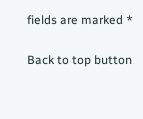fields are marked *

Back to top button